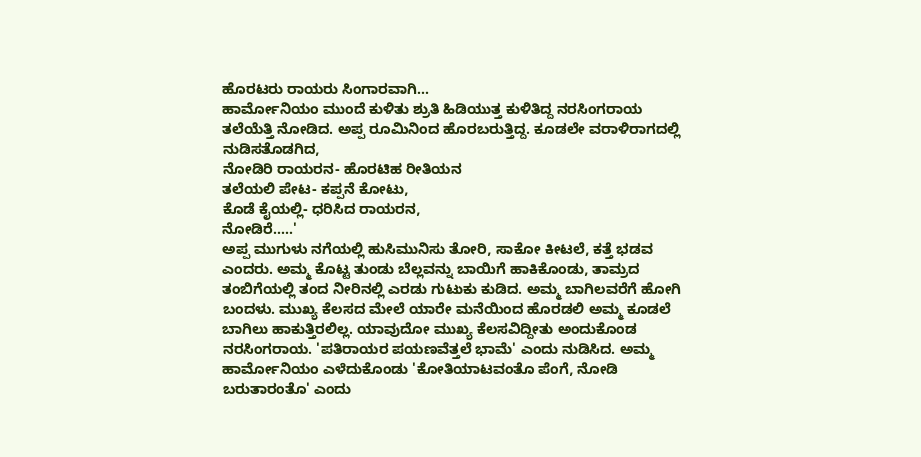ಹೊರಟರು ರಾಯರು ಸಿಂಗಾರವಾಗಿ...
ಹಾರ್ಮೋನಿಯಂ ಮುಂದೆ ಕುಳಿತು ಶ್ರುತಿ ಹಿಡಿಯುತ್ತ ಕುಳಿತಿದ್ದ ನರಸಿಂಗರಾಯ ತಲೆಯೆತ್ತಿ ನೋಡಿದ. ಅಪ್ಪ ರೂಮಿನಿಂದ ಹೊರಬರುತ್ತಿದ್ದ. ಕೂಡಲೇ ವರಾಳಿರಾಗದಲ್ಲಿ ನುಡಿಸತೊಡಗಿದ,
ನೋಡಿರಿ ರಾಯರನ- ಹೊರಟಿಹ ರೀತಿಯನ
ತಲೆಯಲಿ ಪೇಟ- ಕಪ್ಪನೆ ಕೋಟು,
ಕೊಡೆ ಕೈಯಲ್ಲಿ- ಧರಿಸಿದ ರಾಯರನ,
ನೋಡಿರೆ.....'
ಅಪ್ಪ ಮುಗುಳು ನಗೆಯಲ್ಲಿ ಹುಸಿಮುನಿಸು ತೋರಿ, ಸಾಕೋ ಕೀಟಲೆ, ಕತ್ತೆ ಭಡವ ಎಂದರು. ಅಮ್ಮ ಕೊಟ್ಟ ತುಂಡು ಬೆಲ್ಲವನ್ನು ಬಾಯಿಗೆ ಹಾಕಿಕೊಂಡು, ತಾಮ್ರದ ತಂಬಿಗೆಯಲ್ಲಿ ತಂದ ನೀರಿನಲ್ಲಿ ಎರಡು ಗುಟುಕು ಕುಡಿದ. ಅಮ್ಮ ಬಾಗಿಲವರೆಗೆ ಹೋಗಿ ಬಂದಳು. ಮುಖ್ಯ ಕೆಲಸದ ಮೇಲೆ ಯಾರೇ ಮನೆಯಿಂದ ಹೊರಡಲಿ ಅಮ್ಮ ಕೂಡಲೆ ಬಾಗಿಲು ಹಾಕುತ್ತಿರಲಿಲ್ಲ. ಯಾವುದೋ ಮುಖ್ಯ ಕೆಲಸವಿದ್ದೀತು ಅಂದುಕೊಂಡ ನರಸಿಂಗರಾಯ. 'ಪತಿರಾಯರ ಪಯಣವೆತ್ತಲೆ ಭಾಮೆ' ಎಂದು ನುಡಿಸಿದ. ಅಮ್ಮ ಹಾರ್ಮೋನಿಯಂ ಎಳೆದುಕೊಂಡು 'ಕೋತಿಯಾಟವಂತೊ ಪೆಂಗೆ, ನೋಡಿ ಬರುತಾರಂತೊ' ಎಂದು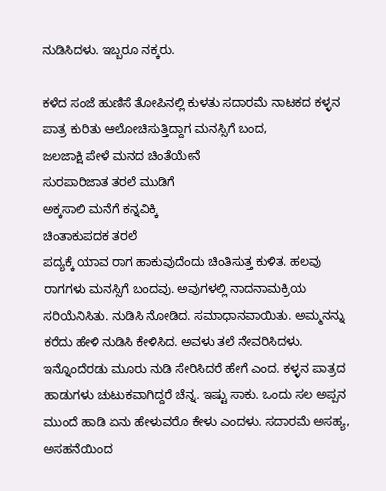ನುಡಿಸಿದಳು. ಇಬ್ಬರೂ ನಕ್ಕರು.

ಕಳೆದ ಸಂಜೆ ಹುಣಿಸೆ ತೋಪಿನಲ್ಲಿ ಕುಳತು ಸದಾರಮೆ ನಾಟಕದ ಕಳ್ಳನ ಪಾತ್ರ ಕುರಿತು ಆಲೋಚಿಸುತ್ತಿದ್ದಾಗ ಮನಸ್ಸಿಗೆ ಬಂದ,
ಜಲಜಾಕ್ಷಿ ಪೇಳೆ ಮನದ ಚಿಂತೆಯೇನೆ
ಸುರಪಾರಿಜಾತ ತರಲೆ ಮುಡಿಗೆ
ಅಕ್ಕಸಾಲಿ ಮನೆಗೆ ಕನ್ನವಿಕ್ಕಿ
ಚಿಂತಾಕುಪದಕ ತರಲೆ
ಪದ್ಯಕ್ಕೆ ಯಾವ ರಾಗ ಹಾಕುವುದೆಂದು ಚಿಂತಿಸುತ್ತ ಕುಳಿತ. ಹಲವು ರಾಗಗಳು ಮನಸ್ಸಿಗೆ ಬಂದವು. ಅವುಗಳಲ್ಲಿ ನಾದನಾಮಕ್ರಿಯ ಸರಿಯೆನಿಸಿತು. ನುಡಿಸಿ ನೋಡಿದ. ಸಮಾಧಾನವಾಯಿತು. ಅಮ್ಮನನ್ನು ಕರೆದು ಹೇಳಿ ನುಡಿಸಿ ಕೇಳಿಸಿದ. ಅವಳು ತಲೆ ನೇವರಿಸಿದಳು. ಇನ್ನೊಂದೆರಡು ಮೂರು ನುಡಿ ಸೇರಿಸಿದರೆ ಹೇಗೆ ಎಂದ. ಕಳ್ಳನ ಪಾತ್ರದ ಹಾಡುಗಳು ಚುಟುಕವಾಗಿದ್ದರೆ ಚೆನ್ನ. ಇಷ್ಟು ಸಾಕು. ಒಂದು ಸಲ ಅಪ್ಪನ ಮುಂದೆ ಹಾಡಿ ಏನು ಹೇಳುವರೊ ಕೇಳು ಎಂದಳು. ಸದಾರಮೆ ಅಸಹ್ಯ, ಅಸಹನೆಯಿಂದ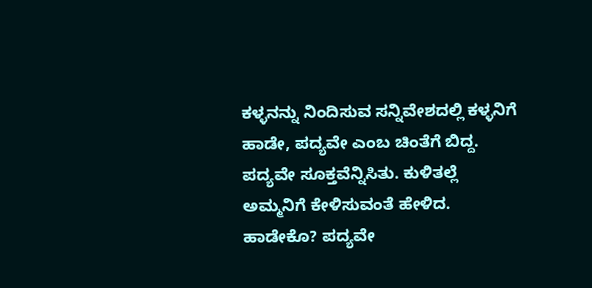ಕಳ್ಳನನ್ನು ನಿಂದಿಸುವ ಸನ್ನಿವೇಶದಲ್ಲಿ ಕಳ್ಳನಿಗೆ ಹಾಡೇ, ಪದ್ಯವೇ ಎಂಬ ಚಿಂತೆಗೆ ಬಿದ್ದ. ಪದ್ಯವೇ ಸೂಕ್ತವೆನ್ನಿಸಿತು. ಕುಳಿತಲ್ಲೆ ಅಮ್ಮನಿಗೆ ಕೇಳಿಸುವಂತೆ ಹೇಳಿದ. ಹಾಡೇಕೊ? ಪದ್ಯವೇ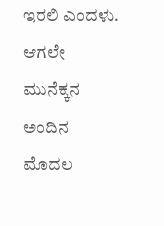ಇರಲಿ ಎಂದಳು. ಆಗಲೇ ಮುನೆಕ್ಕನ ಅಂದಿನ ಮೊದಲ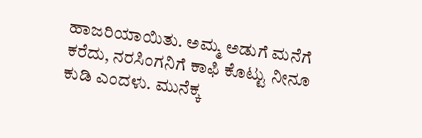ಹಾಜರಿಯಾಯಿತು. ಅಮ್ಮ ಅಡುಗೆ ಮನೆಗೆ ಕರೆದು, ನರಸಿಂಗನಿಗೆ ಕಾಫಿ ಕೊಟ್ಟು ನೀನೂ ಕುಡಿ ಎಂದಳು. ಮುನೆಕ್ಕ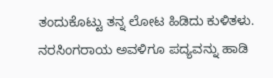ತಂದುಕೊಟ್ಟು ತನ್ನ ಲೋಟ ಹಿಡಿದು ಕುಳಿತಳು.
ನರಸಿಂಗರಾಯ ಅವಳಿಗೂ ಪದ್ಯವನ್ನು ಹಾಡಿ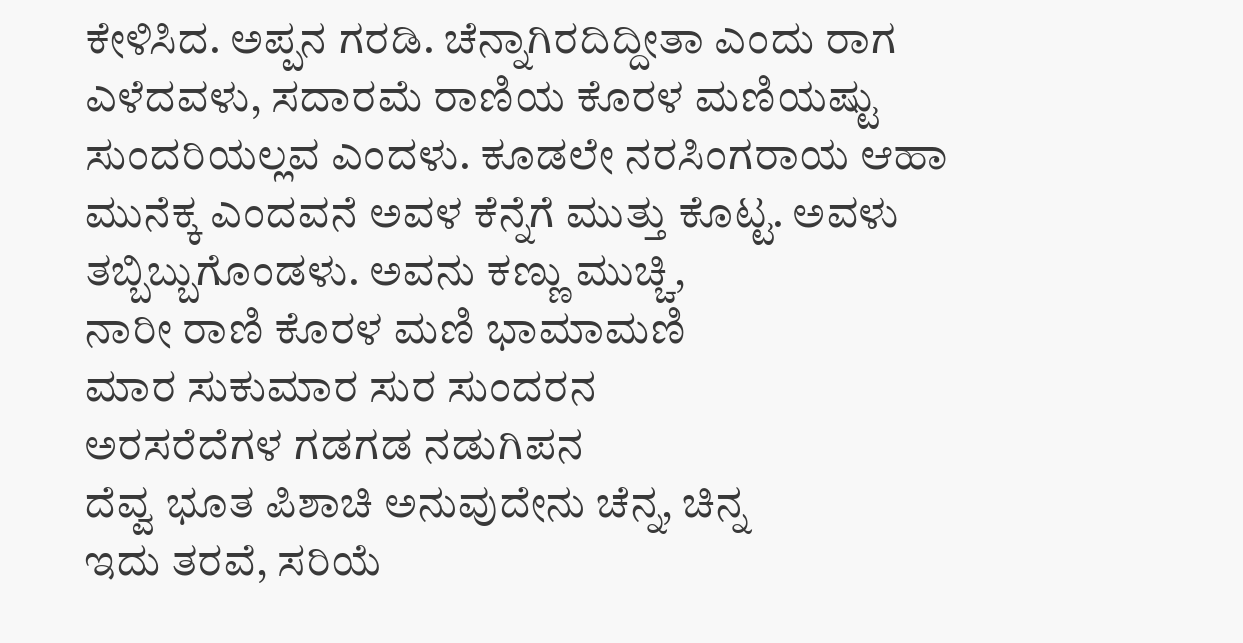ಕೇಳಿಸಿದ. ಅಪ್ಪನ ಗರಡಿ. ಚೆನ್ನಾಗಿರದಿದ್ದೀತಾ ಎಂದು ರಾಗ ಎಳೆದವಳು, ಸದಾರಮೆ ರಾಣಿಯ ಕೊರಳ ಮಣಿಯಷ್ಟು ಸುಂದರಿಯಲ್ಲವ ಎಂದಳು. ಕೂಡಲೇ ನರಸಿಂಗರಾಯ ಆಹಾ ಮುನೆಕ್ಕ ಎಂದವನೆ ಅವಳ ಕೆನ್ನೆಗೆ ಮುತ್ತು ಕೊಟ್ಟ. ಅವಳು ತಬ್ಬಿಬ್ಬುಗೊಂಡಳು. ಅವನು ಕಣ್ಣು ಮುಚ್ಚಿ,
ನಾರೀ ರಾಣಿ ಕೊರಳ ಮಣಿ ಭಾಮಾಮಣಿ
ಮಾರ ಸುಕುಮಾರ ಸುರ ಸುಂದರನ
ಅರಸರೆದೆಗಳ ಗಡಗಡ ನಡುಗಿಪನ
ದೆವ್ವ ಭೂತ ಪಿಶಾಚಿ ಅನುವುದೇನು ಚೆನ್ನ, ಚಿನ್ನ
ಇದು ತರವೆ, ಸರಿಯೆ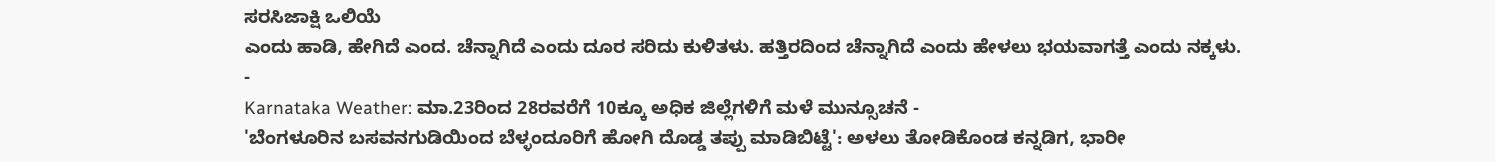ಸರಸಿಜಾಕ್ಷಿ ಒಲಿಯೆ
ಎಂದು ಹಾಡಿ, ಹೇಗಿದೆ ಎಂದ. ಚೆನ್ನಾಗಿದೆ ಎಂದು ದೂರ ಸರಿದು ಕುಳಿತಳು. ಹತ್ತಿರದಿಂದ ಚೆನ್ನಾಗಿದೆ ಎಂದು ಹೇಳಲು ಭಯವಾಗತ್ತೆ ಎಂದು ನಕ್ಕಳು.
-
Karnataka Weather: ಮಾ.23ರಿಂದ 28ರವರೆಗೆ 10ಕ್ಕೂ ಅಧಿಕ ಜಿಲ್ಲೆಗಳಿಗೆ ಮಳೆ ಮುನ್ಸೂಚನೆ -
'ಬೆಂಗಳೂರಿನ ಬಸವನಗುಡಿಯಿಂದ ಬೆಳ್ಳಂದೂರಿಗೆ ಹೋಗಿ ದೊಡ್ಡ ತಪ್ಪು ಮಾಡಿಬಿಟ್ಟೆ': ಅಳಲು ತೋಡಿಕೊಂಡ ಕನ್ನಡಿಗ, ಭಾರೀ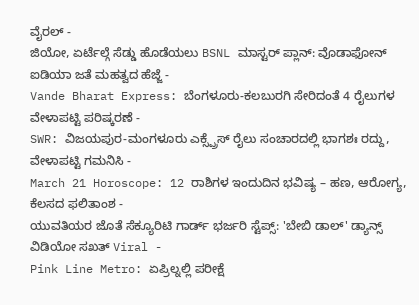ವೈರಲ್ -
ಜಿಯೋ, ಏರ್ಟೆಲ್ಗೆ ಸೆಡ್ಡು ಹೊಡೆಯಲು BSNL ಮಾಸ್ಟರ್ ಪ್ಲಾನ್: ವೊಡಾಫೋನ್ ಐಡಿಯಾ ಜತೆ ಮಹತ್ವದ ಹೆಜ್ಜೆ -
Vande Bharat Express: ಬೆಂಗಳೂರು-ಕಲಬುರಗಿ ಸೇರಿದಂತೆ 4 ರೈಲುಗಳ ವೇಳಾಪಟ್ಟಿ ಪರಿಷ್ಕರಣೆ -
SWR: ವಿಜಯಪುರ-ಮಂಗಳೂರು ಎಕ್ಸ್ಪ್ರೆಸ್ ರೈಲು ಸಂಚಾರದಲ್ಲಿ ಭಾಗಶಃ ರದ್ದು, ವೇಳಾಪಟ್ಟಿ ಗಮನಿಸಿ -
March 21 Horoscope: 12 ರಾಶಿಗಳ ಇಂದುದಿನ ಭವಿಷ್ಯ – ಹಣ, ಆರೋಗ್ಯ, ಕೆಲಸದ ಫಲಿತಾಂಶ -
ಯುವತಿಯರ ಜೊತೆ ಸೆಕ್ಯೂರಿಟಿ ಗಾರ್ಡ್ ಭರ್ಜರಿ ಸ್ಟೆಪ್ಸ್: 'ಬೇಬಿ ಡಾಲ್' ಡ್ಯಾನ್ಸ್ ವಿಡಿಯೋ ಸಖತ್ Viral -
Pink Line Metro: ಏಪ್ರಿಲ್ನಲ್ಲಿ ಪರೀಕ್ಷೆ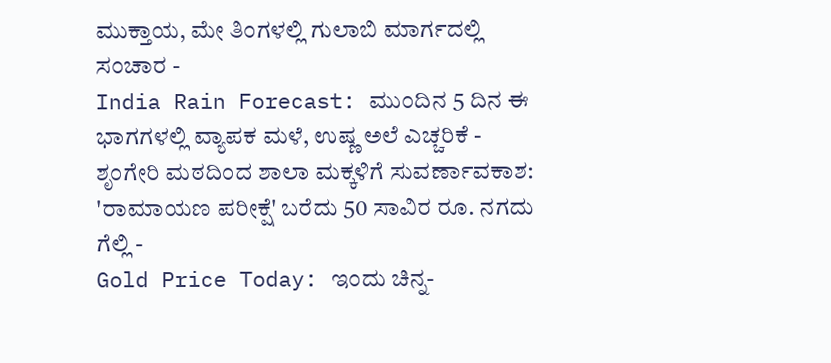ಮುಕ್ತಾಯ, ಮೇ ತಿಂಗಳಲ್ಲಿ ಗುಲಾಬಿ ಮಾರ್ಗದಲ್ಲಿ ಸಂಚಾರ -
India Rain Forecast: ಮುಂದಿನ 5 ದಿನ ಈ ಭಾಗಗಳಲ್ಲಿ ವ್ಯಾಪಕ ಮಳೆ, ಉಷ್ಣ ಅಲೆ ಎಚ್ಚರಿಕೆ -
ಶೃಂಗೇರಿ ಮಠದಿಂದ ಶಾಲಾ ಮಕ್ಕಳಿಗೆ ಸುವರ್ಣಾವಕಾಶ: 'ರಾಮಾಯಣ ಪರೀಕ್ಷೆ' ಬರೆದು 50 ಸಾವಿರ ರೂ. ನಗದು ಗೆಲ್ಲಿ -
Gold Price Today: ಇಂದು ಚಿನ್ನ-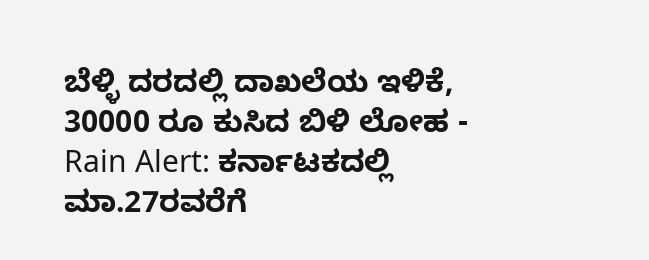ಬೆಳ್ಳಿ ದರದಲ್ಲಿ ದಾಖಲೆಯ ಇಳಿಕೆ, 30000 ರೂ ಕುಸಿದ ಬಿಳಿ ಲೋಹ -
Rain Alert: ಕರ್ನಾಟಕದಲ್ಲಿ ಮಾ.27ರವರೆಗೆ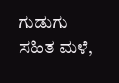ಗುಡುಗು ಸಹಿತ ಮಳೆ,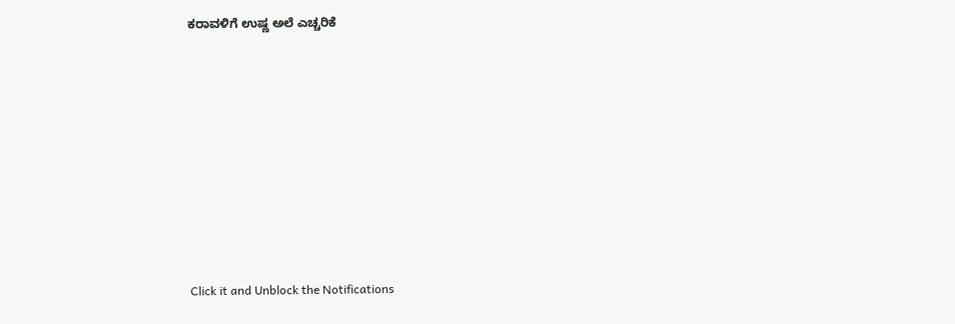ಕರಾವಳಿಗೆ ಉಷ್ಣ ಅಲೆ ಎಚ್ಚರಿಕೆ












Click it and Unblock the Notifications